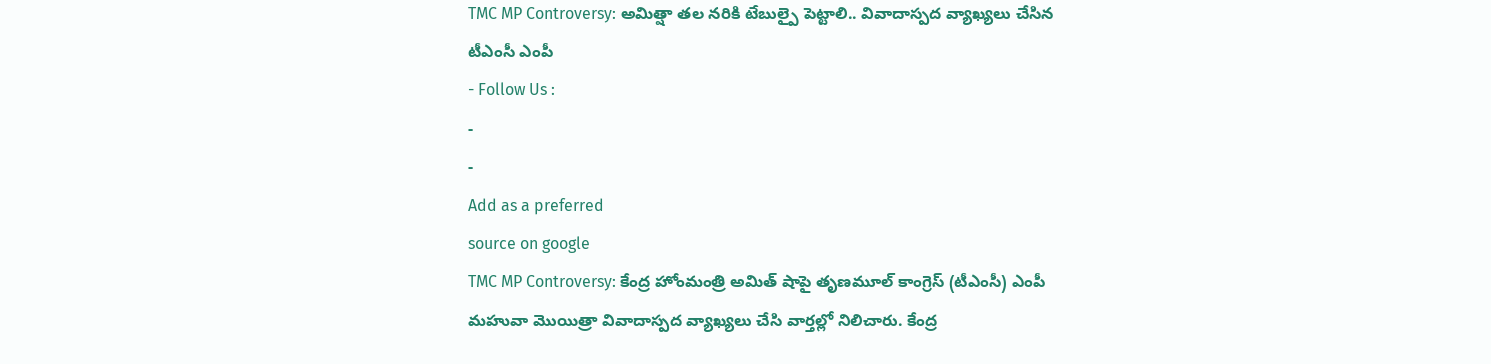TMC MP Controversy: అమిత్షా తల నరికి టేబుల్పై పెట్టాలి.. వివాదాస్పద వ్యాఖ్యలు చేసిన టీఎంసీ ఎంపీ
- Follow Us :
-
-
Add as a preferred
source on google
TMC MP Controversy: కేంద్ర హోంమంత్రి అమిత్ షాపై తృణమూల్ కాంగ్రెస్ (టీఎంసీ) ఎంపీ మహువా మొయిత్రా వివాదాస్పద వ్యాఖ్యలు చేసి వార్తల్లో నిలిచారు. కేంద్ర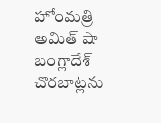హోంమత్రి అమిత్ షా బంగ్లాదేశ్ చొరబాట్లను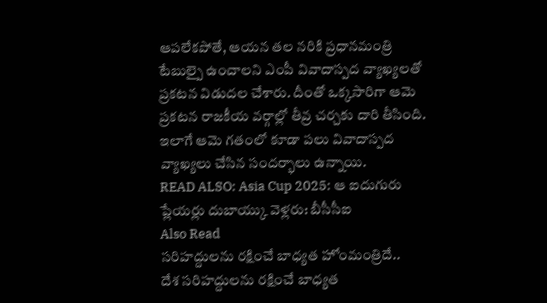ఆపలేకపోతే, ఆయన తల నరికి ప్రధానమంత్రి టేబుల్పై ఉంచాలని ఎంపీ వివాదాస్పద వ్యాఖ్యలతో ప్రకటన విడుదల చేశారు. దీంతో ఒక్కసారిగా ఆమె ప్రకటన రాజకీయ వర్గాల్లో తీవ్ర చర్చకు దారి తీసింది. ఇలాగే ఆమె గతంలో కూడా పలు వివాదాస్పద వ్యాఖ్యలు చేసిన సందర్భాలు ఉన్నాయి.
READ ALSO: Asia Cup 2025: ఆ ఐదుగురు ప్లేయర్లు దుబాయ్కు వెళ్లరు: బీసీసీఐ
Also Read
సరిహద్దులను రక్షించే బాధ్యత హోంమంత్రిదే..
దేశ సరిహద్దులను రక్షించే బాధ్యత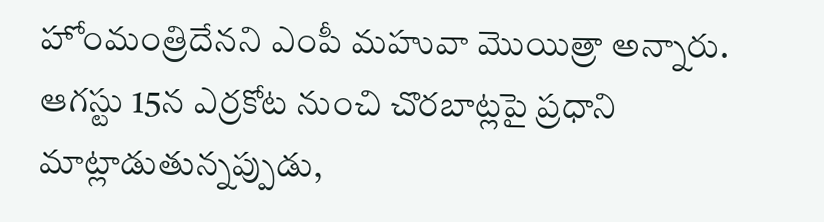హోంమంత్రిదేనని ఎంపీ మహువా మొయిత్రా అన్నారు. ఆగస్టు 15న ఎర్రకోట నుంచి చొరబాట్లపై ప్రధాని మాట్లాడుతున్నప్పుడు,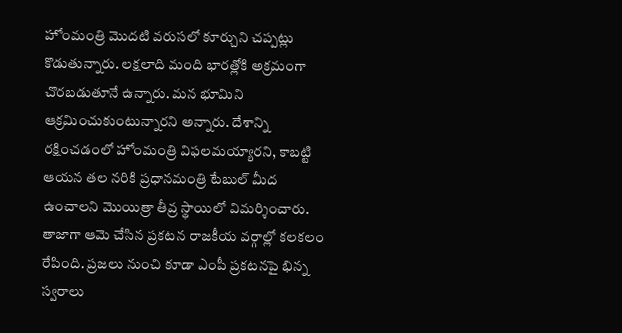హోంమంత్రి మొదటి వరుసలో కూర్చుని చప్పట్లు కొడుతున్నారు. లక్షలాది మంది భారత్లోకి అక్రమంగా చొరబడుతూనే ఉన్నారు. మన భూమిని ఆక్రమించుకుంటున్నారని అన్నారు. దేశాన్ని రక్షించడంలో హోంమంత్రి విఫలమయ్యారని, కాబట్టి ఆయన తల నరికి ప్రధానమంత్రి టేబుల్ మీద ఉంచాలని మొయిత్రా తీవ్ర స్థాయిలో విమర్శించారు. తాజాగా ఆమె చేసిన ప్రకటన రాజకీయ వర్గాల్లో కలకలం రేపింది. ప్రజలు నుంచి కూడా ఎంపీ ప్రకటనపై భిన్న స్వరాలు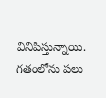వినిపిస్తున్నాయి.
గతంలోను పలు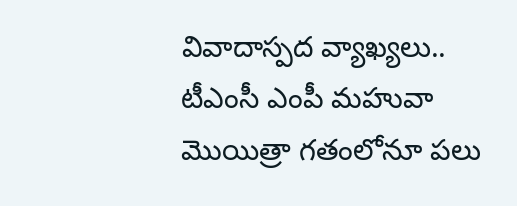వివాదాస్పద వ్యాఖ్యలు..
టీఎంసీ ఎంపీ మహువా మొయిత్రా గతంలోనూ పలు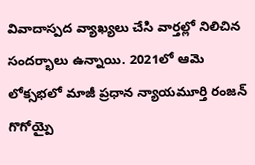వివాదాస్పద వ్యాఖ్యలు చేసి వార్తల్లో నిలిచిన సందర్భాలు ఉన్నాయి. 2021లో ఆమె లోక్సభలో మాజీ ప్రధాన న్యాయమూర్తి రంజన్ గొగోయ్పై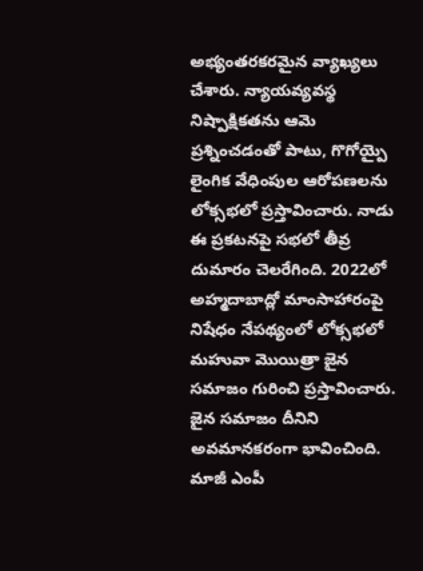అభ్యంతరకరమైన వ్యాఖ్యలు చేశారు. న్యాయవ్యవస్థ నిష్పాక్షికతను ఆమె ప్రశ్నించడంతో పాటు, గొగోయ్పై లైంగిక వేధింపుల ఆరోపణలను లోక్సభలో ప్రస్తావించారు. నాడు ఈ ప్రకటనపై సభలో తీవ్ర దుమారం చెలరేగింది. 2022లో అహ్మదాబాద్లో మాంసాహారంపై నిషేధం నేపథ్యంలో లోక్సభలో మహువా మొయిత్రా జైన సమాజం గురించి ప్రస్తావించారు. జైన సమాజం దీనిని అవమానకరంగా భావించింది. మాజీ ఎంపీ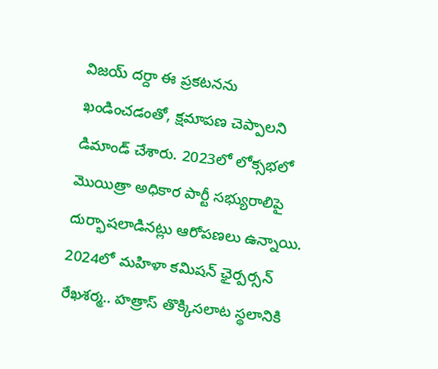విజయ్ దర్దా ఈ ప్రకటనను ఖండించడంతో, క్షమాపణ చెప్పాలని డిమాండ్ చేశారు. 2023లో లోక్సభలో మొయిత్రా అధికార పార్టీ సభ్యురాలిపై దుర్భాషలాడినట్లు ఆరోపణలు ఉన్నాయి. 2024లో మహిళా కమిషన్ ఛైర్పర్సన్ రేఖశర్మ.. హత్రాస్ తొక్కిసలాట స్థలానికి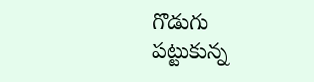గొడుగు పట్టుకున్న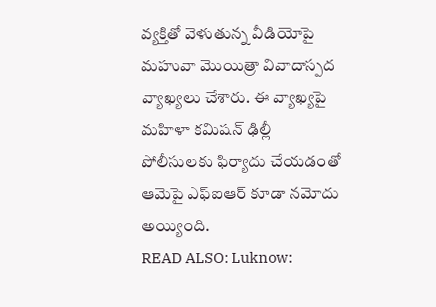వ్యక్తితో వెళుతున్న వీడియోపై మహువా మొయిత్రా వివాదాస్పద వ్యాఖ్యలు చేశారు. ఈ వ్యాఖ్యపై మహిళా కమిషన్ ఢిల్లీ పోలీసులకు ఫిర్యాదు చేయడంతో ఆమెపై ఎఫ్ఐఆర్ కూడా నమోదు అయ్యింది.
READ ALSO: Luknow: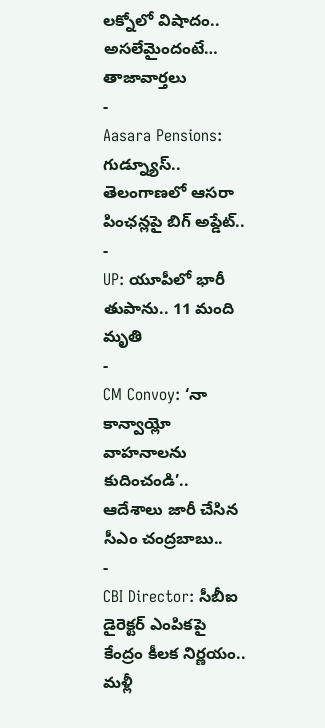లక్నోలో విషాదం.. అసలేమైందంటే…
తాజావార్తలు
-
Aasara Pensions: గుడ్న్యూస్.. తెలంగాణలో ఆసరా పింఛన్లపై బిగ్ అప్డేట్..
-
UP: యూపీలో భారీ తుపాను.. 11 మంది మృతి
-
CM Convoy: ‘నా కాన్వాయ్లో వాహనాలను కుదించండి’.. ఆదేశాలు జారీ చేసిన సీఎం చంద్రబాబు..
-
CBI Director: సీబీఐ డైరెక్టర్ ఎంపికపై కేంద్రం కీలక నిర్ణయం.. మళ్లీ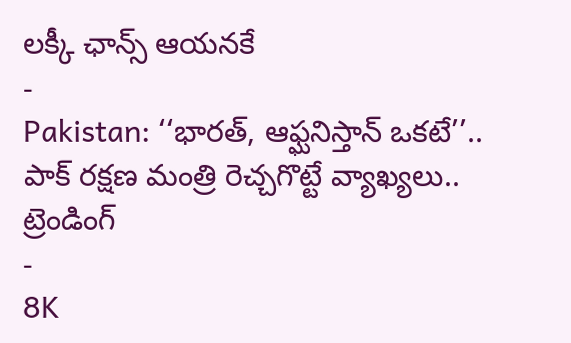లక్కీ ఛాన్స్ ఆయనకే
-
Pakistan: ‘‘భారత్, ఆఫ్ఘనిస్తాన్ ఒకటే’’.. పాక్ రక్షణ మంత్రి రెచ్చగొట్టే వ్యాఖ్యలు..
ట్రెండింగ్
-
8K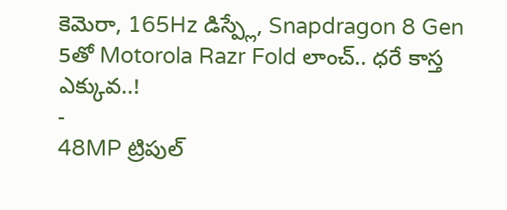కెమెరా, 165Hz డిస్ప్లే, Snapdragon 8 Gen 5తో Motorola Razr Fold లాంచ్.. ధరే కాస్త ఎక్కువ..!
-
48MP ట్రిపుల్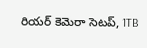రియర్ కెమెరా సెటప్, 1TB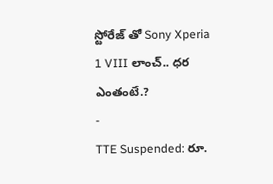స్టోరేజ్ తో Sony Xperia 1 VIII లాంచ్.. ధర ఎంతంటే.?
-
TTE Suspended: రూ.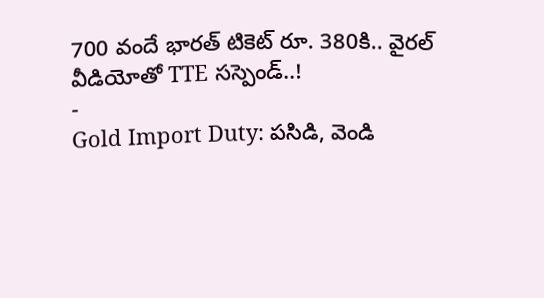700 వందే భారత్ టికెట్ రూ. 380కి.. వైరల్ వీడియోతో TTE సస్పెండ్..!
-
Gold Import Duty: పసిడి, వెండి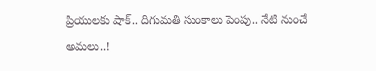ప్రియులకు షాక్.. దిగుమతి సుంకాలు పెంపు.. నేటి నుంచే అమలు..!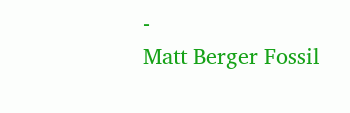-
Matt Berger Fossil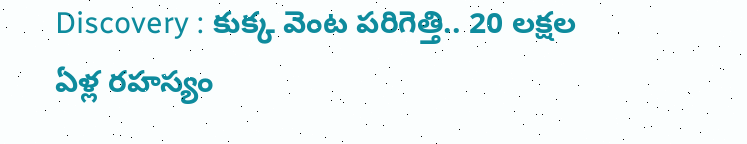Discovery : కుక్క వెంట పరిగెత్తి.. 20 లక్షల ఏళ్ల రహస్యం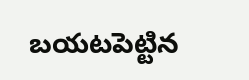బయటపెట్టిన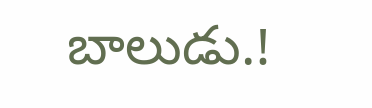బాలుడు.!